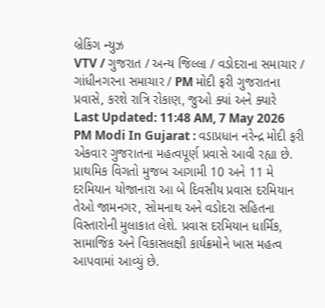બ્રેકિંગ ન્યુઝ
VTV / ગુજરાત / અન્ય જિલ્લા / વડોદરાના સમાચાર / ગાંધીનગરના સમાચાર / PM મોદી ફરી ગુજરાતના પ્રવાસે, કરશે રાત્રિ રોકાણ, જુઓ ક્યાં અને ક્યારે
Last Updated: 11:48 AM, 7 May 2026
PM Modi In Gujarat : વડાપ્રધાન નરેન્દ્ર મોદી ફરી એકવાર ગુજરાતના મહત્વપૂર્ણ પ્રવાસે આવી રહ્યા છે. પ્રાથમિક વિગતો મુજબ આગામી 10 અને 11 મે દરમિયાન યોજાનારા આ બે દિવસીય પ્રવાસ દરમિયાન તેઓ જામનગર, સોમનાથ અને વડોદરા સહિતના વિસ્તારોની મુલાકાત લેશે. પ્રવાસ દરમિયાન ધાર્મિક, સામાજિક અને વિકાસલક્ષી કાર્યક્રમોને ખાસ મહત્વ આપવામાં આવ્યું છે.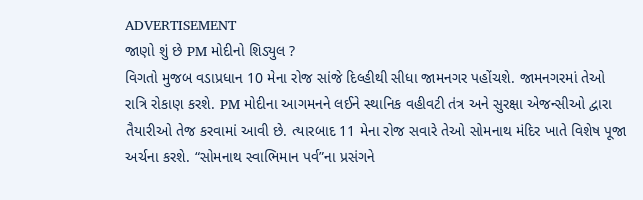ADVERTISEMENT
જાણો શું છે PM મોદીનો શિડ્યુલ ?
વિગતો મુજબ વડાપ્રધાન 10 મેના રોજ સાંજે દિલ્હીથી સીધા જામનગર પહોંચશે. જામનગરમાં તેઓ રાત્રિ રોકાણ કરશે. PM મોદીના આગમનને લઈને સ્થાનિક વહીવટી તંત્ર અને સુરક્ષા એજન્સીઓ દ્વારા તૈયારીઓ તેજ કરવામાં આવી છે. ત્યારબાદ 11 મેના રોજ સવારે તેઓ સોમનાથ મંદિર ખાતે વિશેષ પૂજા અર્ચના કરશે. “સોમનાથ સ્વાભિમાન પર્વ”ના પ્રસંગને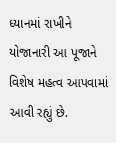ધ્યાનમાં રાખીને યોજાનારી આ પૂજાને વિશેષ મહત્વ આપવામાં આવી રહ્યું છે.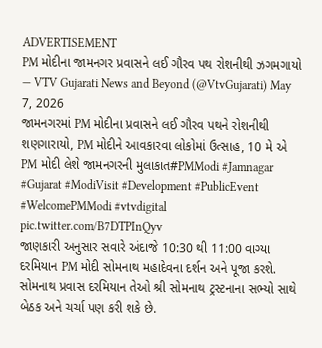ADVERTISEMENT
PM મોદીના જામનગર પ્રવાસને લઈ ગૌરવ પથ રોશનીથી ઝગમગાયો
— VTV Gujarati News and Beyond (@VtvGujarati) May 7, 2026
જામનગરમાં PM મોદીના પ્રવાસને લઈ ગૌરવ પથને રોશનીથી શણગારાયો, PM મોદીને આવકારવા લોકોમાં ઉત્સાહ, 10 મે એ PM મોદી લેશે જામનગરની મુલાકાત#PMModi #Jamnagar #Gujarat #ModiVisit #Development #PublicEvent #WelcomePMModi #vtvdigital pic.twitter.com/B7DTPInQyv
જાણકારી અનુસાર સવારે અંદાજે 10:30 થી 11:00 વાગ્યા દરમિયાન PM મોદી સોમનાથ મહાદેવના દર્શન અને પૂજા કરશે. સોમનાથ પ્રવાસ દરમિયાન તેઓ શ્રી સોમનાથ ટ્રસ્ટનાના સભ્યો સાથે બેઠક અને ચર્ચા પણ કરી શકે છે.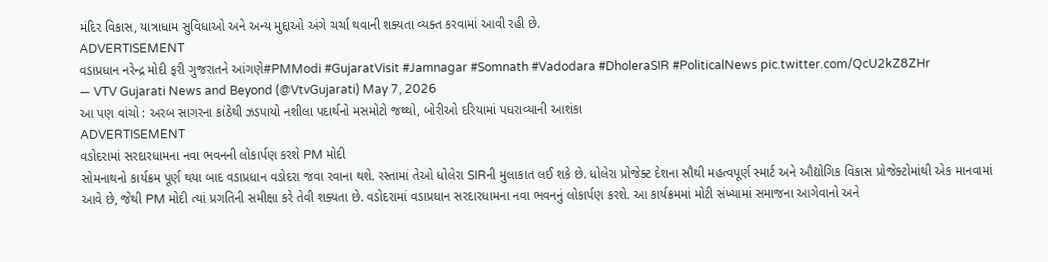મંદિર વિકાસ, યાત્રાધામ સુવિધાઓ અને અન્ય મુદ્દાઓ અંગે ચર્ચા થવાની શક્યતા વ્યક્ત કરવામાં આવી રહી છે.
ADVERTISEMENT
વડાપ્રધાન નરેન્દ્ર મોદી ફરી ગુજરાતને આંગણે#PMModi #GujaratVisit #Jamnagar #Somnath #Vadodara #DholeraSIR #PoliticalNews pic.twitter.com/QcU2kZ8ZHr
— VTV Gujarati News and Beyond (@VtvGujarati) May 7, 2026
આ પણ વાંચો : અરબ સાગરના કાંઠેથી ઝડપાયો નશીલા પદાર્થનો મસમોટો જથ્થો, બોરીઓ દરિયામાં પધરાવ્યાની આશંકા
ADVERTISEMENT
વડોદરામાં સરદારધામના નવા ભવનની લોકાર્પણ કરશે PM મોદી
સોમનાથનો કાર્યક્રમ પૂર્ણ થયા બાદ વડાપ્રધાન વડોદરા જવા રવાના થશે. રસ્તામાં તેઓ ધોલેરા SIRની મુલાકાત લઈ શકે છે. ધોલેરા પ્રોજેક્ટ દેશના સૌથી મહત્વપૂર્ણ સ્માર્ટ અને ઔદ્યોગિક વિકાસ પ્રોજેક્ટોમાંથી એક માનવામાં આવે છે, જેથી PM મોદી ત્યાં પ્રગતિની સમીક્ષા કરે તેવી શક્યતા છે. વડોદરામાં વડાપ્રધાન સરદારધામના નવા ભવનનું લોકાર્પણ કરશે. આ કાર્યક્રમમાં મોટી સંખ્યામાં સમાજના આગેવાનો અને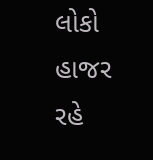લોકો હાજર રહે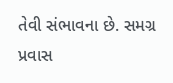તેવી સંભાવના છે. સમગ્ર પ્રવાસ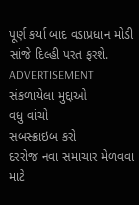પૂર્ણ કર્યા બાદ વડાપ્રધાન મોડી સાંજે દિલ્હી પરત ફરશે.
ADVERTISEMENT
સંકળાયેલા મુદ્દાઓ
વધુ વાંચો
સબસ્ક્રાઇબ કરો
દરરોજ નવા સમાચાર મેળવવા માટે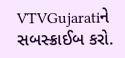VTVGujaratiને સબસ્ક્રાઈબ કરો.